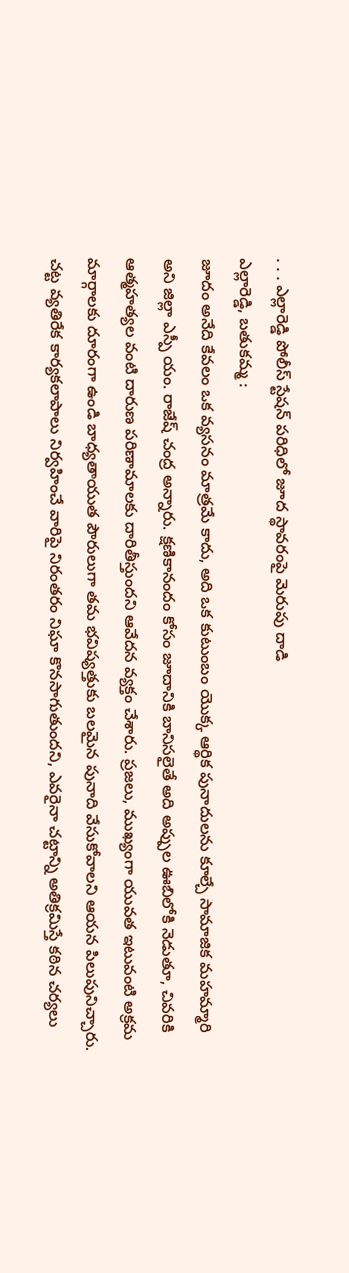. . . ఎల్లారెడ్డి పోలీస్ స్టేషన్ పరిధిలో జూద స్థావరంపై మెరుపు దాడి
ఎల్లారెడ్డి, బతుకమ్మ :
జూదం అనేది కేవలం ఒక వ్యసనం మాత్రమే కాదు, అది ఒక కుటుంబం యొక్క ఆర్థిక పునాదులను కూల్చే సామాజిక మహమ్మారి అని జిల్లా ఎస్పీ యం. రాజేష్ చంద్ర అన్నారు. క్షణికానందం కోసం జూదానికి బానిసలైతే అది అప్పుల ఊబిలోకి నెడుతూ, చివరికి ఆత్మహత్యల వంటి దారుణ పరిణామాలకు దారితీస్తుందని ఆవేదన వ్యక్తం చేశారు. ప్రజలు, ముఖ్యంగా యువత ఇటువంటి అక్రమ మార్గాలకు దూరంగా ఉండి బాధ్యతాయుత పౌరులుగా తమ భవిష్యత్తుకు బలమైన పునాది వేసుకోవాలని ఆయన పిలుపునిచ్చారు. చట్ట వ్యతిరేక కార్యకలాపాలు నిర్వహించే వారిపై నిరంతరం నిఘా కొనసాగుతుందని, ఎవరైనా చట్టాన్ని అతిక్రమిస్తే కఠిన చర్యలు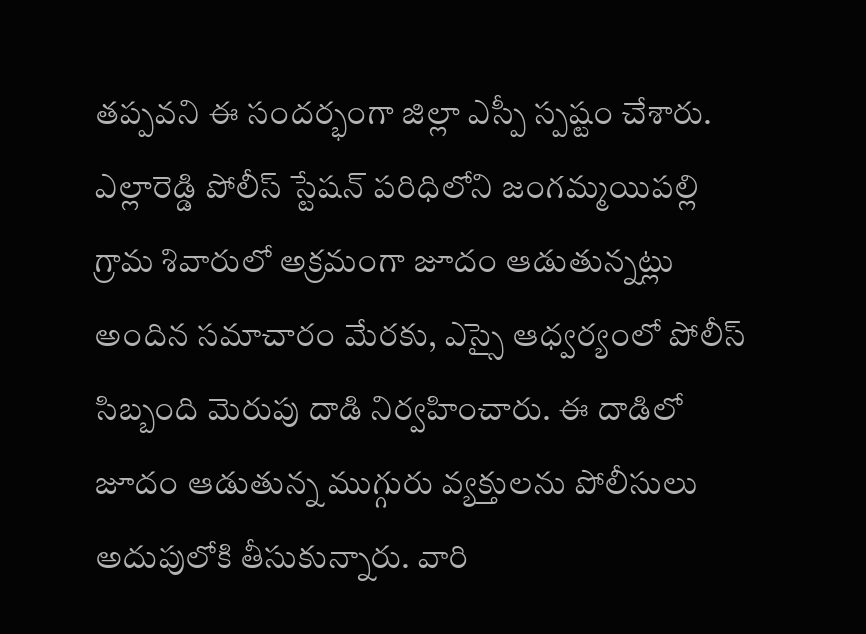తప్పవని ఈ సందర్భంగా జిల్లా ఎస్పీ స్పష్టం చేశారు. ఎల్లారెడ్డి పోలీస్ స్టేషన్ పరిధిలోని జంగమ్మయిపల్లి గ్రామ శివారులో అక్రమంగా జూదం ఆడుతున్నట్లు అందిన సమాచారం మేరకు, ఎస్సై ఆధ్వర్యంలో పోలీస్ సిబ్బంది మెరుపు దాడి నిర్వహించారు. ఈ దాడిలో జూదం ఆడుతున్న ముగ్గురు వ్యక్తులను పోలీసులు అదుపులోకి తీసుకున్నారు. వారి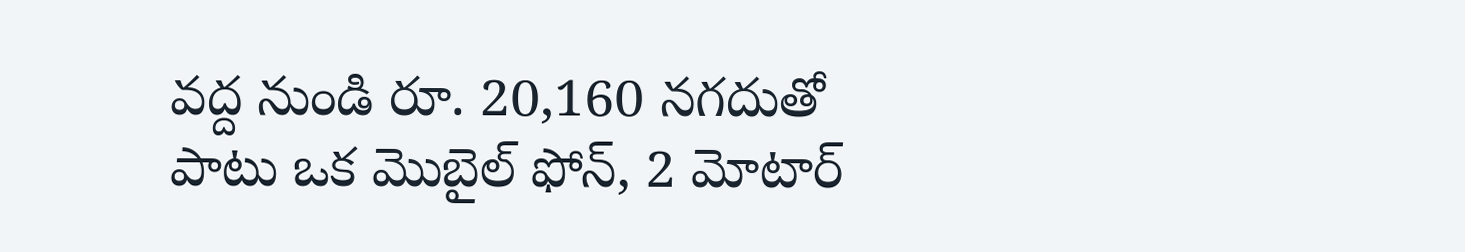వద్ద నుండి రూ. 20,160 నగదుతో పాటు ఒక మొబైల్ ఫోన్, 2 మోటార్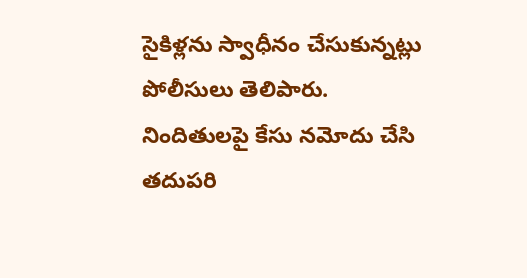సైకిళ్లను స్వాధీనం చేసుకున్నట్లు పోలీసులు తెలిపారు. నిందితులపై కేసు నమోదు చేసి తదుపరి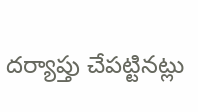దర్యాప్తు చేపట్టినట్లు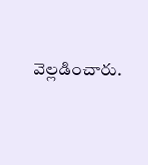వెల్లడించారు.